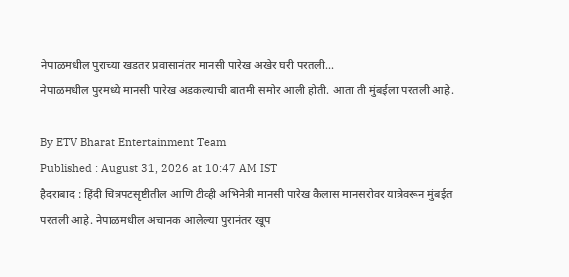नेपाळमधील पुराच्या खडतर प्रवासानंतर मानसी पारेख अखेर घरी परतली...
नेपाळमधील पुरमध्ये मानसी पारेख अडकल्याची बातमी समोर आली होती. आता ती मुंबईला परतली आहे.

By ETV Bharat Entertainment Team
Published : August 31, 2026 at 10:47 AM IST
हैदराबाद : हिंदी चित्रपटसृष्टीतील आणि टीव्ही अभिनेत्री मानसी पारेख कैलास मानसरोवर यात्रेवरून मुंबईत परतली आहे. नेपाळमधील अचानक आलेल्या पुरानंतर खूप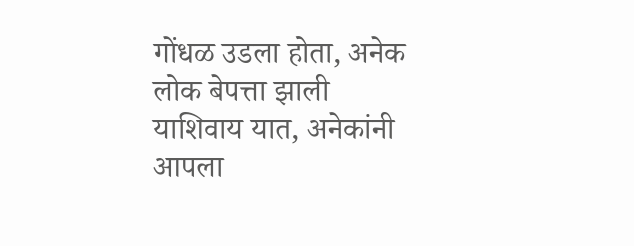गोंधळ उडला होता, अनेक लोक बेपत्ता झाली याशिवाय यात, अनेकांनी आपला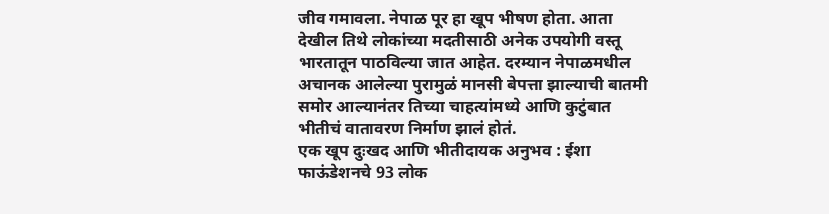जीव गमावला. नेपाळ पूर हा खूप भीषण होता. आता देखील तिथे लोकांच्या मदतीसाठी अनेक उपयोगी वस्तू भारतातून पाठविल्या जात आहेत. दरम्यान नेपाळमधील अचानक आलेल्या पुरामुळं मानसी बेपत्ता झाल्याची बातमी समोर आल्यानंतर तिच्या चाहत्यांमध्ये आणि कुटुंबात भीतीचं वातावरण निर्माण झालं होतं.
एक खूप दुःखद आणि भीतीदायक अनुभव : ईशा फाऊंडेशनचे 93 लोक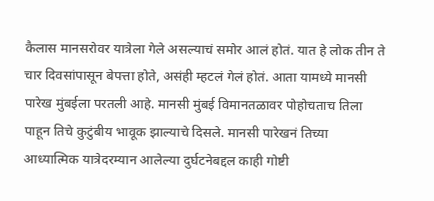कैलास मानसरोवर यात्रेला गेले असल्याचं समोर आलं होतं. यात हे लोक तीन ते चार दिवसांपासून बेपत्ता होते, असंही म्हटलं गेलं होतं. आता यामध्ये मानसी पारेख मुंबईला परतली आहे. मानसी मुंबई विमानतळावर पोहोचताच तिला पाहून तिचे कुटुंबीय भावूक झाल्याचे दिसले. मानसी पारेखनं तिच्या आध्यात्मिक यात्रेदरम्यान आलेल्या दुर्घटनेबद्दल काही गोष्टी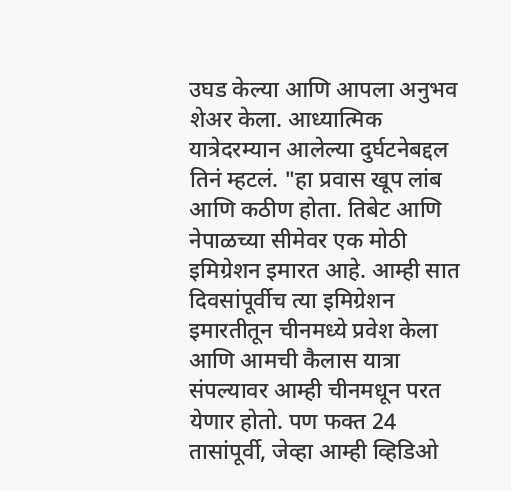उघड केल्या आणि आपला अनुभव शेअर केला. आध्यात्मिक यात्रेदरम्यान आलेल्या दुर्घटनेबद्दल तिनं म्हटलं. "हा प्रवास खूप लांब आणि कठीण होता. तिबेट आणि नेपाळच्या सीमेवर एक मोठी इमिग्रेशन इमारत आहे. आम्ही सात दिवसांपूर्वीच त्या इमिग्रेशन इमारतीतून चीनमध्ये प्रवेश केला आणि आमची कैलास यात्रा संपल्यावर आम्ही चीनमधून परत येणार होतो. पण फक्त 24 तासांपूर्वी, जेव्हा आम्ही व्हिडिओ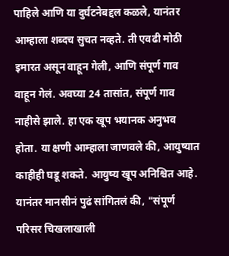पाहिले आणि या दुर्घटनेबद्दल कळले, यानंतर आम्हाला शब्दच सुचत नव्हते. ती एवढी मोठी इमारत असून वाहून गेली, आणि संपूर्ण गाव वाहून गेलं. अवघ्या 24 तासांत, संपूर्ण गाव नाहीसे झाले. हा एक खूप भयानक अनुभव होता. या क्षणी आम्हाला जाणवले की, आयुष्यात काहीही घडू शकते. आयुष्य खूप अनिश्चित आहे.
यानंतर मानसीनं पुढं सांगितलं की, "संपूर्ण परिसर चिखलाखाली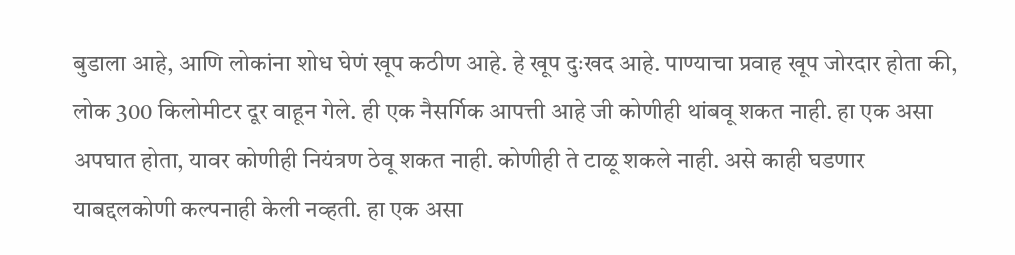बुडाला आहे, आणि लोकांना शोध घेणं खूप कठीण आहे. हे खूप दुःखद आहे. पाण्याचा प्रवाह खूप जोरदार होता की, लोक 300 किलोमीटर दूर वाहून गेले. ही एक नैसर्गिक आपत्ती आहे जी कोणीही थांबवू शकत नाही. हा एक असा अपघात होता, यावर कोणीही नियंत्रण ठेवू शकत नाही. कोणीही ते टाळू शकले नाही. असे काही घडणार याबद्दलकोणी कल्पनाही केली नव्हती. हा एक असा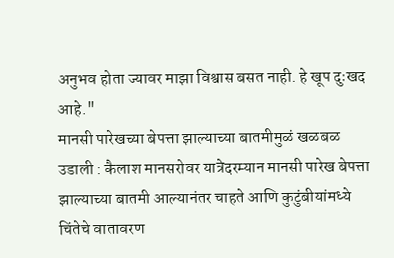अनुभव होता ज्यावर माझा विश्वास बसत नाही. हे खूप दुःखद आहे."
मानसी पारेखच्या बेपत्ता झाल्याच्या बातमीमुळं खळबळ उडाली : कैलाश मानसरोवर यात्रेदरम्यान मानसी पारेख बेपत्ता झाल्याच्या बातमी आल्यानंतर चाहते आणि कुटुंबीयांमध्ये चिंतेचे वातावरण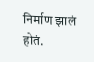निर्माण झालं होतं.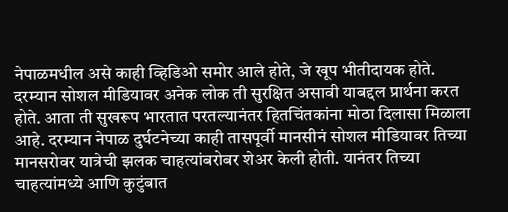नेपाळमधील असे काही व्हिडिओ समोर आले होते, जे खूप भीतीदायक होते. दरम्यान सोशल मीडियावर अनेक लोक ती सुरक्षित असावी याबद्दल प्रार्थना करत होते. आता ती सुखरूप भारतात परतल्यानंतर हितचिंतकांना मोठा दिलासा मिळाला आहे. दरम्यान नेपाळ दुर्घटनेच्या काही तासपूर्वी मानसीनं सोशल मीडियावर तिच्या मानसरोवर यात्रेची झलक चाहत्यांबरोबर शेअर केली होती. यानंतर तिच्या चाहत्यांमध्ये आणि कुटुंबात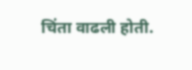चिंता वाढली होती.